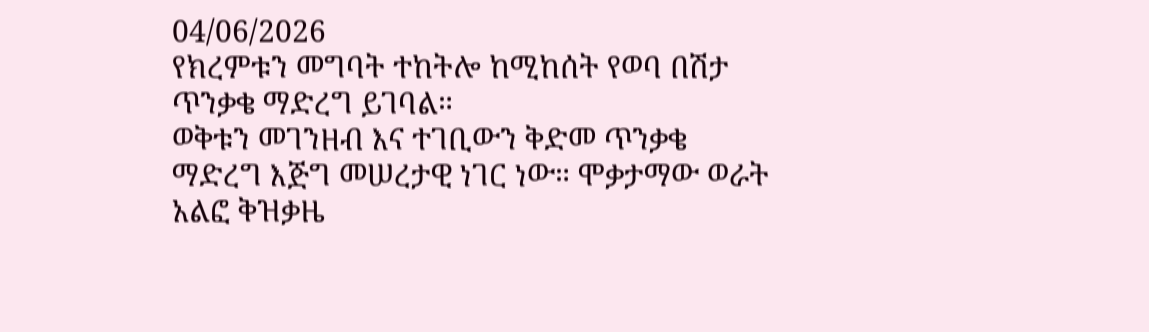04/06/2026
የክረምቱን መግባት ተከትሎ ከሚከሰት የወባ በሽታ ጥንቃቄ ማድረግ ይገባል።
ወቅቱን መገንዘብ እና ተገቢውን ቅድመ ጥንቃቄ ማድረግ እጅግ መሠረታዊ ነገር ነው። ሞቃታማው ወራት አልፎ ቅዝቃዜ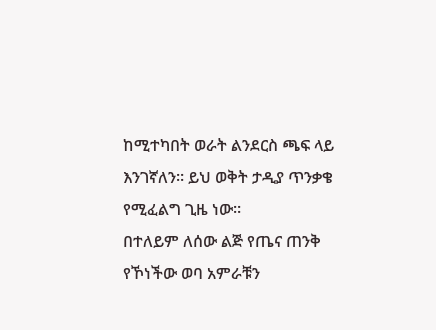ከሚተካበት ወራት ልንደርስ ጫፍ ላይ እንገኛለን። ይህ ወቅት ታዲያ ጥንቃቄ የሚፈልግ ጊዜ ነው።
በተለይም ለሰው ልጅ የጤና ጠንቅ የኾነችው ወባ አምራቹን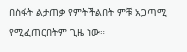በስፋት ልታጠቃ የምትችልበት ምቹ አጋጣሚ የሚፈጠርበትም ጊዜ ነው።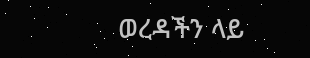ወረዳችን ላይ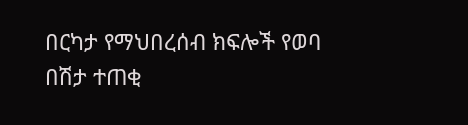በርካታ የማህበረሰብ ክፍሎች የወባ በሽታ ተጠቂ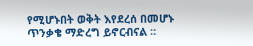የሚሆኑበት ወቅት እየደረሰ በመሆኑ ጥንቃቄ ማድረግ ይኖርብናል ።